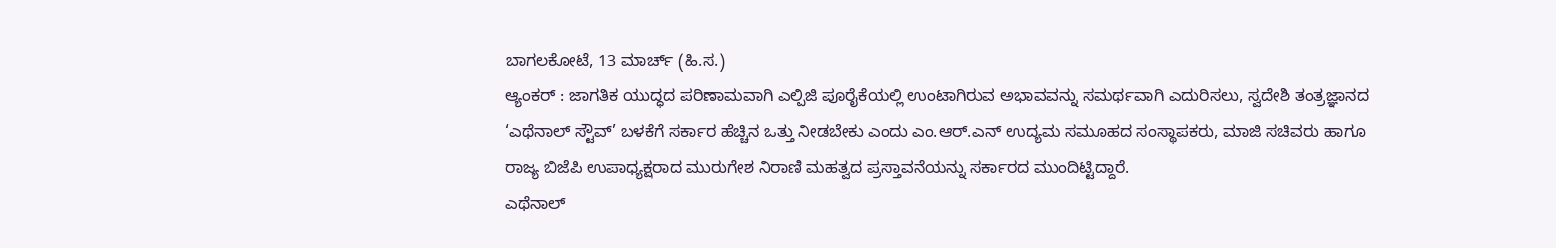ಬಾಗಲಕೋಟೆ, 13 ಮಾರ್ಚ್ (ಹಿ.ಸ.)
ಆ್ಯಂಕರ್ : ಜಾಗತಿಕ ಯುದ್ಧದ ಪರಿಣಾಮವಾಗಿ ಎಲ್ಪಿಜಿ ಪೂರೈಕೆಯಲ್ಲಿ ಉಂಟಾಗಿರುವ ಅಭಾವವನ್ನು ಸಮರ್ಥವಾಗಿ ಎದುರಿಸಲು, ಸ್ವದೇಶಿ ತಂತ್ರಜ್ಞಾನದ ‘ಎಥೆನಾಲ್ ಸ್ಟೌವ್’ ಬಳಕೆಗೆ ಸರ್ಕಾರ ಹೆಚ್ಚಿನ ಒತ್ತು ನೀಡಬೇಕು ಎಂದು ಎಂ.ಆರ್.ಎನ್ ಉದ್ಯಮ ಸಮೂಹದ ಸಂಸ್ಥಾಪಕರು, ಮಾಜಿ ಸಚಿವರು ಹಾಗೂ ರಾಜ್ಯ ಬಿಜೆಪಿ ಉಪಾಧ್ಯಕ್ಷರಾದ ಮುರುಗೇಶ ನಿರಾಣಿ ಮಹತ್ವದ ಪ್ರಸ್ತಾವನೆಯನ್ನು ಸರ್ಕಾರದ ಮುಂದಿಟ್ಟಿದ್ದಾರೆ.
ಎಥೆನಾಲ್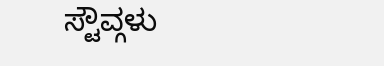ಸ್ಟೌವ್ಗಳು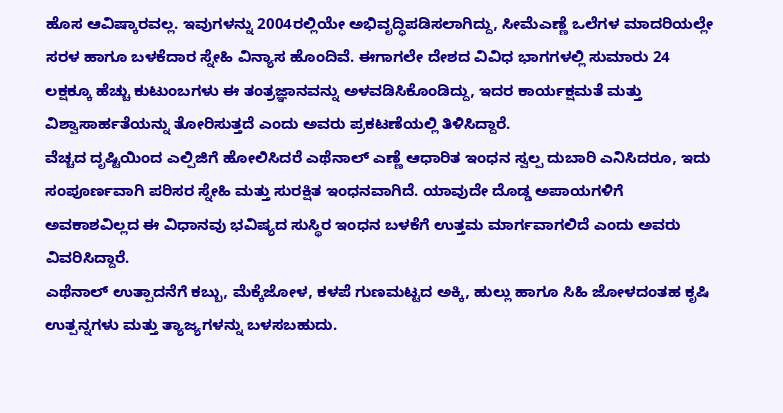ಹೊಸ ಆವಿಷ್ಕಾರವಲ್ಲ. ಇವುಗಳನ್ನು 2004ರಲ್ಲಿಯೇ ಅಭಿವೃದ್ಧಿಪಡಿಸಲಾಗಿದ್ದು, ಸೀಮೆಎಣ್ಣೆ ಒಲೆಗಳ ಮಾದರಿಯಲ್ಲೇ ಸರಳ ಹಾಗೂ ಬಳಕೆದಾರ ಸ್ನೇಹಿ ವಿನ್ಯಾಸ ಹೊಂದಿವೆ. ಈಗಾಗಲೇ ದೇಶದ ವಿವಿಧ ಭಾಗಗಳಲ್ಲಿ ಸುಮಾರು 24 ಲಕ್ಷಕ್ಕೂ ಹೆಚ್ಚು ಕುಟುಂಬಗಳು ಈ ತಂತ್ರಜ್ಞಾನವನ್ನು ಅಳವಡಿಸಿಕೊಂಡಿದ್ದು, ಇದರ ಕಾರ್ಯಕ್ಷಮತೆ ಮತ್ತು ವಿಶ್ವಾಸಾರ್ಹತೆಯನ್ನು ತೋರಿಸುತ್ತದೆ ಎಂದು ಅವರು ಪ್ರಕಟಣೆಯಲ್ಲಿ ತಿಳಿಸಿದ್ದಾರೆ.
ವೆಚ್ಚದ ದೃಷ್ಟಿಯಿಂದ ಎಲ್ಪಿಜಿಗೆ ಹೋಲಿಸಿದರೆ ಎಥೆನಾಲ್ ಎಣ್ಣೆ ಆಧಾರಿತ ಇಂಧನ ಸ್ವಲ್ಪ ದುಬಾರಿ ಎನಿಸಿದರೂ, ಇದು ಸಂಪೂರ್ಣವಾಗಿ ಪರಿಸರ ಸ್ನೇಹಿ ಮತ್ತು ಸುರಕ್ಷಿತ ಇಂಧನವಾಗಿದೆ. ಯಾವುದೇ ದೊಡ್ಡ ಅಪಾಯಗಳಿಗೆ ಅವಕಾಶವಿಲ್ಲದ ಈ ವಿಧಾನವು ಭವಿಷ್ಯದ ಸುಸ್ಥಿರ ಇಂಧನ ಬಳಕೆಗೆ ಉತ್ತಮ ಮಾರ್ಗವಾಗಲಿದೆ ಎಂದು ಅವರು ವಿವರಿಸಿದ್ದಾರೆ.
ಎಥೆನಾಲ್ ಉತ್ಪಾದನೆಗೆ ಕಬ್ಬು, ಮೆಕ್ಕೆಜೋಳ, ಕಳಪೆ ಗುಣಮಟ್ಟದ ಅಕ್ಕಿ, ಹುಲ್ಲು ಹಾಗೂ ಸಿಹಿ ಜೋಳದಂತಹ ಕೃಷಿ ಉತ್ಪನ್ನಗಳು ಮತ್ತು ತ್ಯಾಜ್ಯಗಳನ್ನು ಬಳಸಬಹುದು.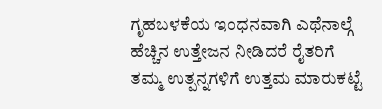ಗೃಹಬಳಕೆಯ ಇಂಧನವಾಗಿ ಎಥೆನಾಲ್ಗೆ ಹೆಚ್ಚಿನ ಉತ್ತೇಜನ ನೀಡಿದರೆ ರೈತರಿಗೆ ತಮ್ಮ ಉತ್ಪನ್ನಗಳಿಗೆ ಉತ್ತಮ ಮಾರುಕಟ್ಟೆ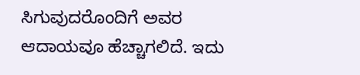ಸಿಗುವುದರೊಂದಿಗೆ ಅವರ ಆದಾಯವೂ ಹೆಚ್ಚಾಗಲಿದೆ. ಇದು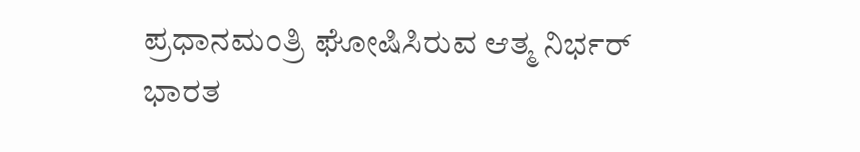ಪ್ರಧಾನಮಂತ್ರಿ ಘೋಷಿಸಿರುವ ಆತ್ಮ ನಿರ್ಭರ್ ಭಾರತ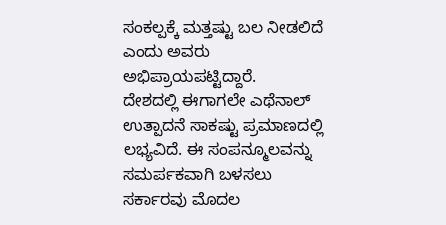ಸಂಕಲ್ಪಕ್ಕೆ ಮತ್ತಷ್ಟು ಬಲ ನೀಡಲಿದೆ ಎಂದು ಅವರು ಅಭಿಪ್ರಾಯಪಟ್ಟಿದ್ದಾರೆ.
ದೇಶದಲ್ಲಿ ಈಗಾಗಲೇ ಎಥೆನಾಲ್ ಉತ್ಪಾದನೆ ಸಾಕಷ್ಟು ಪ್ರಮಾಣದಲ್ಲಿ ಲಭ್ಯವಿದೆ. ಈ ಸಂಪನ್ಮೂಲವನ್ನು ಸಮರ್ಪಕವಾಗಿ ಬಳಸಲು ಸರ್ಕಾರವು ಮೊದಲ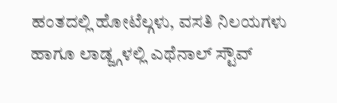ಹಂತದಲ್ಲಿ ಹೋಟೆಲ್ಗಳು, ವಸತಿ ನಿಲಯಗಳು ಹಾಗೂ ಲಾಡ್ಜ್ಗಳಲ್ಲಿ ಎಥೆನಾಲ್ ಸ್ಟೌವ್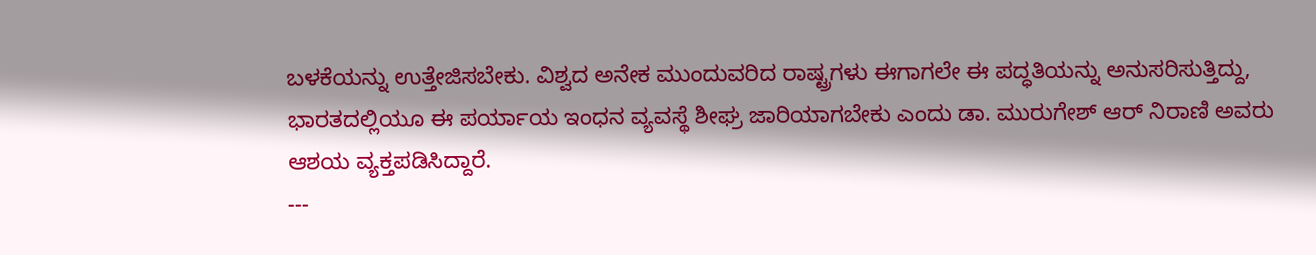ಬಳಕೆಯನ್ನು ಉತ್ತೇಜಿಸಬೇಕು. ವಿಶ್ವದ ಅನೇಕ ಮುಂದುವರಿದ ರಾಷ್ಟ್ರಗಳು ಈಗಾಗಲೇ ಈ ಪದ್ಧತಿಯನ್ನು ಅನುಸರಿಸುತ್ತಿದ್ದು, ಭಾರತದಲ್ಲಿಯೂ ಈ ಪರ್ಯಾಯ ಇಂಧನ ವ್ಯವಸ್ಥೆ ಶೀಘ್ರ ಜಾರಿಯಾಗಬೇಕು ಎಂದು ಡಾ. ಮುರುಗೇಶ್ ಆರ್ ನಿರಾಣಿ ಅವರು ಆಶಯ ವ್ಯಕ್ತಪಡಿಸಿದ್ದಾರೆ.
---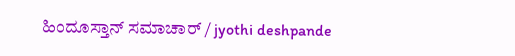ಹಿಂದೂಸ್ತಾನ್ ಸಮಾಚಾರ್ / jyothi deshpande